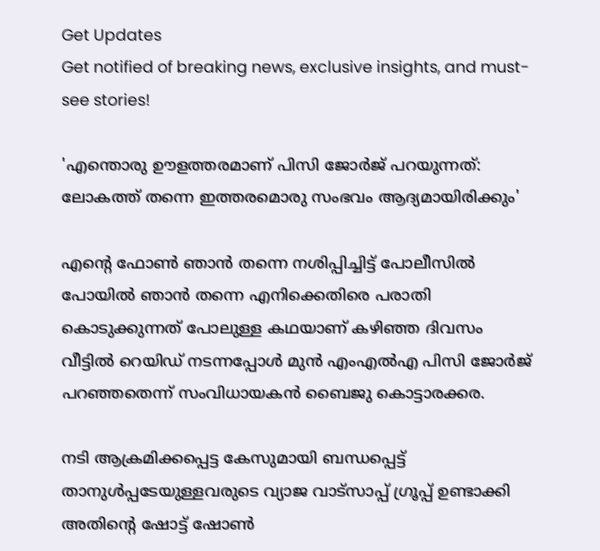Get Updates
Get notified of breaking news, exclusive insights, and must-see stories!

'എന്തൊരു ഊളത്തരമാണ് പിസി ജോർജ് പറയുന്നത്: ലോകത്ത് തന്നെ ഇത്തരമൊരു സംഭവം ആദ്യമായിരിക്കും'

എന്റെ ഫോണ്‍ ഞാന്‍ തന്നെ നശിപ്പിച്ചിട്ട് പോലീസില്‍ പോയില്‍ ഞാന്‍ തന്നെ എനിക്കെതിരെ പരാതി കൊടുക്കുന്നത് പോലുള്ള കഥയാണ് കഴിഞ്ഞ ദിവസം വീട്ടില്‍ റെയിഡ് നടന്നപ്പോള്‍ മുന്‍ എംഎല്‍എ പിസി ജോർജ് പറഞ്ഞതെന്ന് സംവിധായകന്‍ ബൈജു കൊട്ടാരക്കര.

നടി ആക്രമിക്കപ്പെട്ട കേസുമായി ബന്ധപ്പെട്ട് താനുള്‍പ്പടേയുള്ളവരുടെ വ്യാജ വാട്സാപ്പ് ഗ്രൂപ്പ് ഉണ്ടാക്കി അതിന്റെ ഷോട്ട് ഷോണ്‍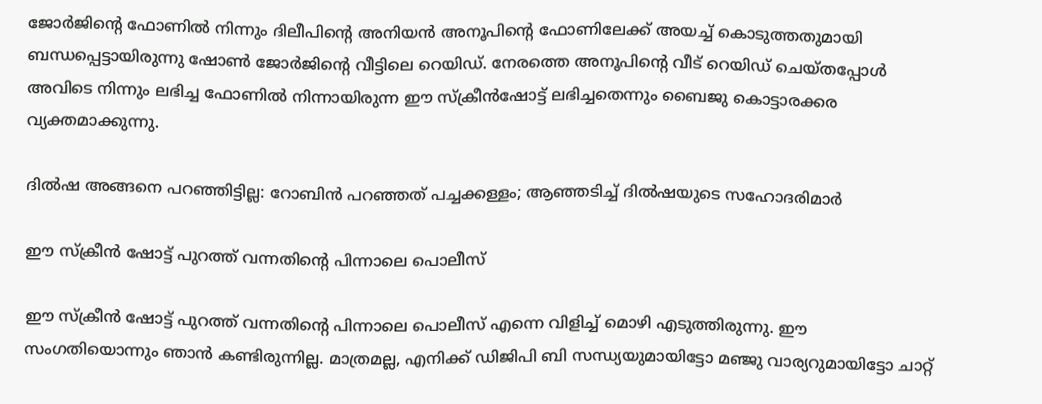ജോർജിന്റെ ഫോണില്‍ നിന്നും ദിലീപിന്റെ അനിയന്‍ അനൂപിന്റെ ഫോണിലേക്ക് അയച്ച് കൊടുത്തതുമായി ബന്ധപ്പെട്ടായിരുന്നു ഷോണ്‍ ജോർജിന്റെ വീട്ടിലെ റെയിഡ്. നേരത്തെ അനൂപിന്റെ വീട് റെയിഡ് ചെയ്തപ്പോള്‍ അവിടെ നിന്നും ലഭിച്ച ഫോണില്‍ നിന്നായിരുന്ന ഈ സ്ക്രീന്‍ഷോട്ട് ലഭിച്ചതെന്നും ബൈജു കൊട്ടാരക്കര വ്യക്തമാക്കുന്നു.

ദില്‍ഷ അങ്ങനെ പറഞ്ഞിട്ടില്ല: റോബിന്‍ പറഞ്ഞത് പച്ചക്കള്ളം; ആഞ്ഞടിച്ച് ദില്‍ഷയുടെ സഹോദരിമാർ

ഈ സ്ക്രീന്‍ ഷോട്ട് പുറത്ത് വന്നതിന്റെ പിന്നാലെ പൊലീസ്

ഈ സ്ക്രീന്‍ ഷോട്ട് പുറത്ത് വന്നതിന്റെ പിന്നാലെ പൊലീസ് എന്നെ വിളിച്ച് മൊഴി എടുത്തിരുന്നു. ഈ സംഗതിയൊന്നും ഞാന്‍ കണ്ടിരുന്നില്ല. മാത്രമല്ല, എനിക്ക് ഡിജിപി ബി സന്ധ്യയുമായിട്ടോ മഞ്ജു വാര്യറുമായിട്ടോ ചാറ്റ്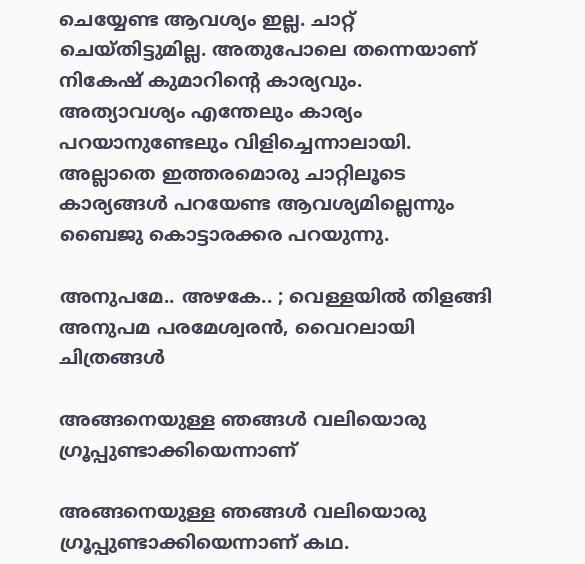ചെയ്യേണ്ട ആവശ്യം ഇല്ല. ചാറ്റ് ചെയ്തിട്ടുമില്ല. അതുപോലെ തന്നെയാണ് നികേഷ് കുമാറിന്റെ കാര്യവും. അത്യാവശ്യം എന്തേലും കാര്യം പറയാനുണ്ടേലും വിളിച്ചെന്നാലായി. അല്ലാതെ ഇത്തരമൊരു ചാറ്റിലൂടെ കാര്യങ്ങള്‍ പറയേണ്ട ആവശ്യമില്ലെന്നും ബൈജു കൊട്ടാരക്കര പറയുന്നു.

അനുപമേ.. അഴകേ.. ; വെള്ളയില്‍ തിളങ്ങി അനുപമ പരമേശ്വരന്‍, വൈറലായി ചിത്രങ്ങള്‍

അങ്ങനെയുള്ള ഞങ്ങള്‍ വലിയൊരു ഗ്രൂപ്പുണ്ടാക്കിയെന്നാണ്

അങ്ങനെയുള്ള ഞങ്ങള്‍ വലിയൊരു ഗ്രൂപ്പുണ്ടാക്കിയെന്നാണ് കഥ.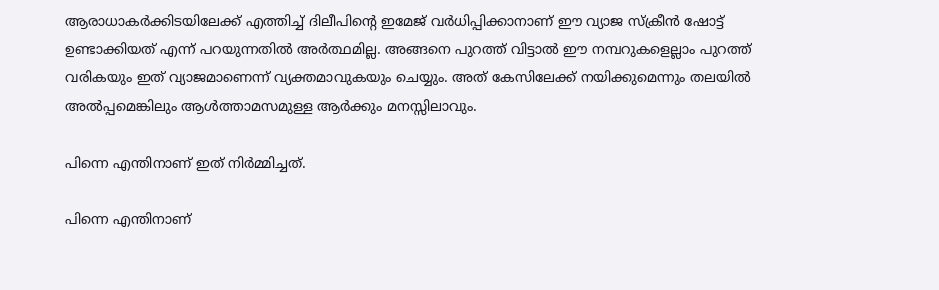ആരാധാകർക്കിടയിലേക്ക് എത്തിച്ച് ദിലീപിന്റെ ഇമേജ് വർധിപ്പിക്കാനാണ് ഈ വ്യാജ സ്ക്രീന്‍ ഷോട്ട് ഉണ്ടാക്കിയത് എന്ന് പറയുന്നതില്‍ അർത്ഥമില്ല. അങ്ങനെ പുറത്ത് വിട്ടാല്‍ ഈ നമ്പറുകളെല്ലാം പുറത്ത് വരികയും ഇത് വ്യാജമാണെന്ന് വ്യക്തമാവുകയും ചെയ്യും. അത് കേസിലേക്ക് നയിക്കുമെന്നും തലയില്‍ അല്‍പ്പമെങ്കിലും ആള്‍ത്താമസമുള്ള ആർക്കും മനസ്സിലാവും.

പിന്നെ എന്തിനാണ് ഇത് നിർമ്മിച്ചത്.

പിന്നെ എന്തിനാണ്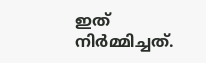ഇത് നിർമ്മിച്ചത്.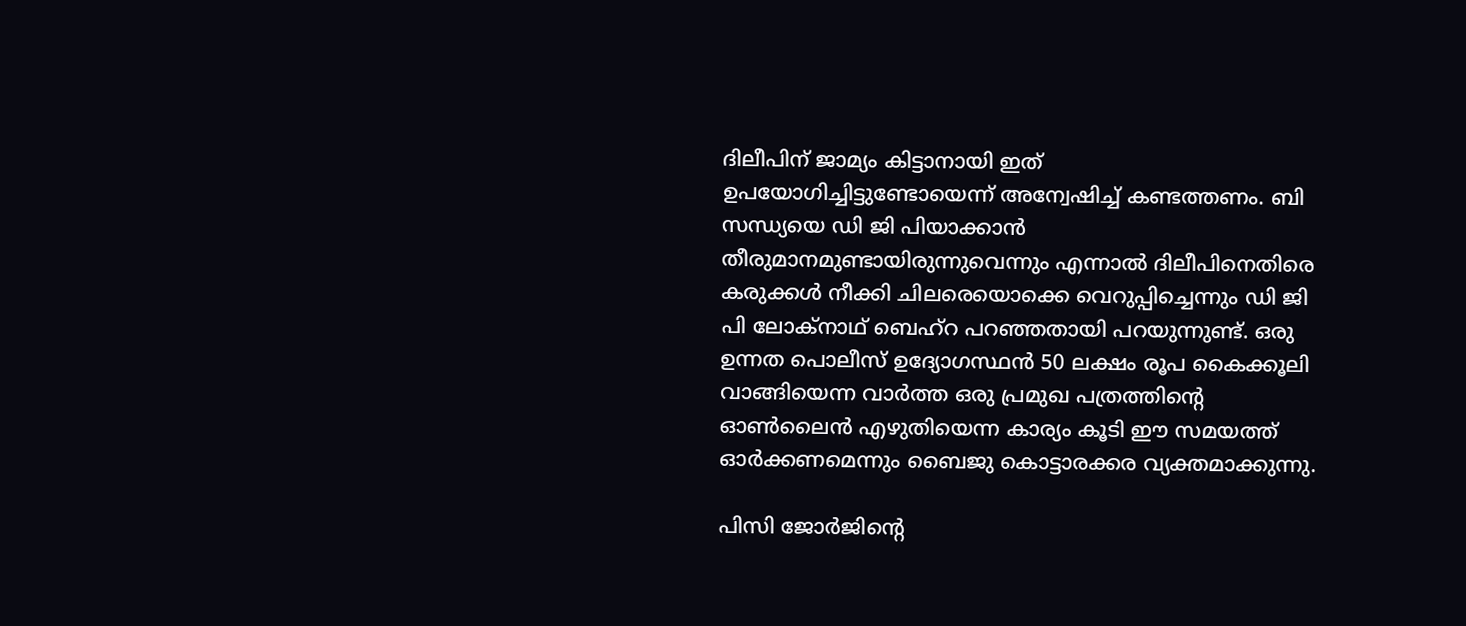ദിലീപിന് ജാമ്യം കിട്ടാനായി ഇത് ഉപയോഗിച്ചിട്ടുണ്ടോയെന്ന് അന്വേഷിച്ച് കണ്ടത്തണം. ബി സന്ധ്യയെ ഡി ജി പിയാക്കാന്‍ തീരുമാനമുണ്ടായിരുന്നുവെന്നും എന്നാല്‍ ദിലീപിനെതിരെ കരുക്കള്‍ നീക്കി ചിലരെയൊക്കെ വെറുപ്പിച്ചെന്നും ഡി ജി പി ലോക്നാഥ് ബെഹ്റ പറഞ്ഞതായി പറയുന്നുണ്ട്. ഒരു ഉന്നത പൊലീസ് ഉദ്യോഗസ്ഥന്‍ 50 ലക്ഷം രൂപ കൈക്കൂലി വാങ്ങിയെന്ന വാർത്ത ഒരു പ്രമുഖ പത്രത്തിന്റെ ഓണ്‍ലൈന്‍ എഴുതിയെന്ന കാര്യം കൂടി ഈ സമയത്ത് ഓർക്കണമെന്നും ബൈജു കൊട്ടാരക്കര വ്യക്തമാക്കുന്നു.

പിസി ജോർജിന്റെ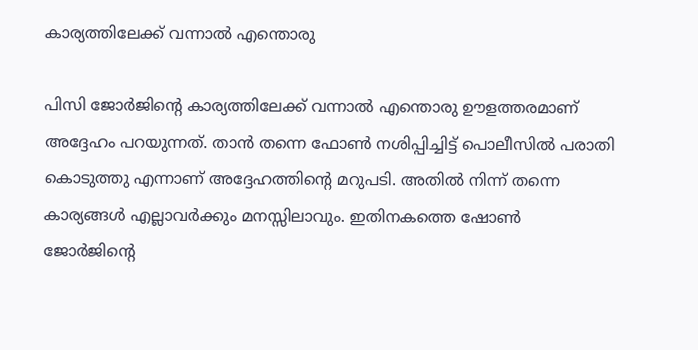കാര്യത്തിലേക്ക് വന്നാല്‍ എന്തൊരു

പിസി ജോർജിന്റെ കാര്യത്തിലേക്ക് വന്നാല്‍ എന്തൊരു ഊളത്തരമാണ് അദ്ദേഹം പറയുന്നത്. താന്‍ തന്നെ ഫോണ്‍ നശിപ്പിച്ചിട്ട് പൊലീസില്‍ പരാതി കൊടുത്തു എന്നാണ് അദ്ദേഹത്തിന്റെ മറുപടി. അതില്‍ നിന്ന് തന്നെ കാര്യങ്ങള്‍ എല്ലാവർക്കും മനസ്സിലാവും. ഇതിനകത്തെ ഷോണ്‍ ജോർജിന്റെ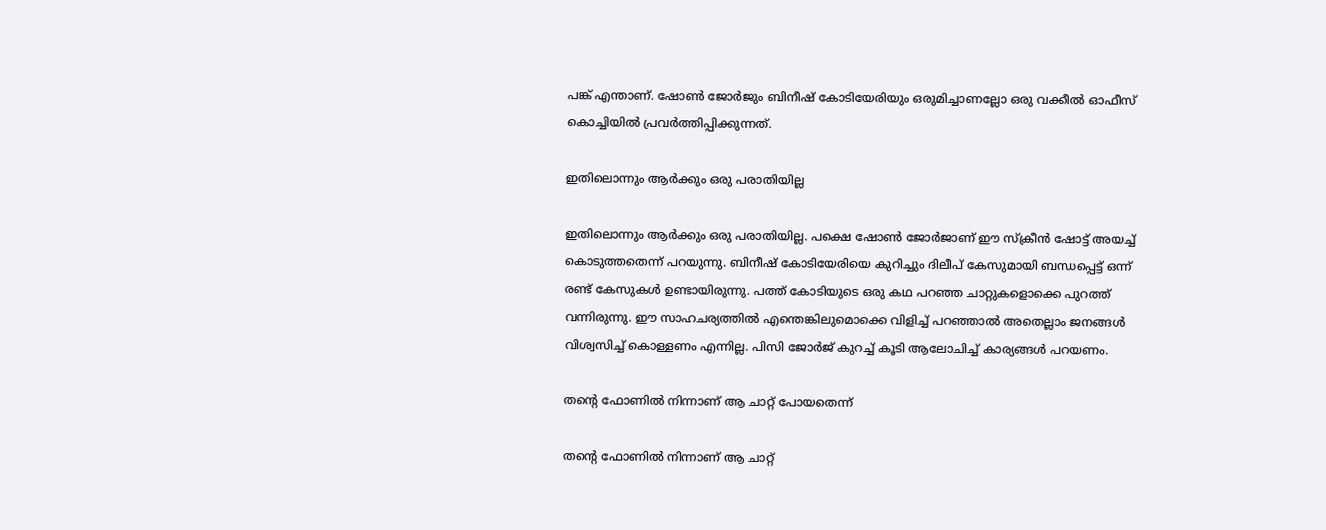പങ്ക് എന്താണ്. ഷോണ്‍ ജോർജും ബിനീഷ് കോടിയേരിയും ഒരുമിച്ചാണല്ലോ ഒരു വക്കീല്‍ ഓഫീസ് കൊച്ചിയില്‍ പ്രവർത്തിപ്പിക്കുന്നത്.

ഇതിലൊന്നും ആർക്കും ഒരു പരാതിയില്ല

ഇതിലൊന്നും ആർക്കും ഒരു പരാതിയില്ല. പക്ഷെ ഷോണ്‍ ജോർജാണ് ഈ സ്ക്രീന്‍ ഷോട്ട് അയച്ച് കൊടുത്തതെന്ന് പറയുന്നു. ബിനീഷ് കോടിയേരിയെ കുറിച്ചും ദിലീപ് കേസുമായി ബന്ധപ്പെട്ട് ഒന്ന് രണ്ട് കേസുകള്‍ ഉണ്ടായിരുന്നു. പത്ത് കോടിയുടെ ഒരു കഥ പറഞ്ഞ ചാറ്റുകളൊക്കെ പുറത്ത് വന്നിരുന്നു. ഈ സാഹചര്യത്തില്‍ എന്തെങ്കിലുമൊക്കെ വിളിച്ച് പറഞ്ഞാല്‍ അതെല്ലാം ജനങ്ങള്‍ വിശ്വസിച്ച് കൊള്ളണം എന്നില്ല. പിസി ജോർജ് കുറച്ച് കൂടി ആലോചിച്ച് കാര്യങ്ങള്‍ പറയണം.

തന്റെ ഫോണില്‍ നിന്നാണ് ആ ചാറ്റ് പോയതെന്ന്

തന്റെ ഫോണില്‍ നിന്നാണ് ആ ചാറ്റ്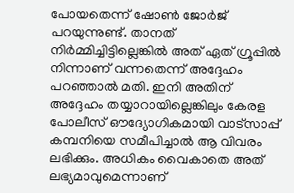പോയതെന്ന് ഷോണ്‍ ജോർജ് പറയുന്നുണ്ട്. താനത് നിർമ്മിച്ചിട്ടില്ലെങ്കില്‍ അത് ഏത് ഗ്രൂപ്പില്‍ നിന്നാണ് വന്നതെന്ന് അദ്ദേഹം പറഞ്ഞാല്‍ മതി. ഇനി അതിന് അദ്ദേഹം തയ്യാറായില്ലെങ്കിലും കേരള പോലീസ് ഔദ്യോഗികമായി വാട്സാപ്പ് കമ്പനിയെ സമീപിച്ചാല്‍ ആ വിവരം ലഭിക്കും. അധികം വൈകാതെ അത് ലഭ്യമാവുമെന്നാണ്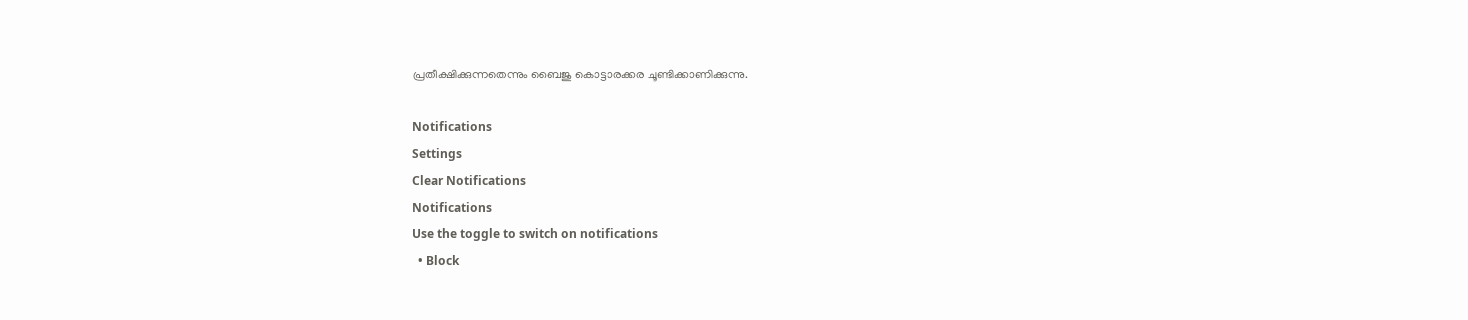പ്രതീക്ഷിക്കുന്നതെന്നും ബൈജു കൊട്ടാരക്കര ചൂണ്ടിക്കാണിക്കുന്നു.

Notifications
Settings
Clear Notifications
Notifications
Use the toggle to switch on notifications
  • Block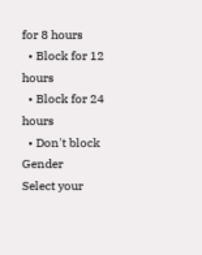for 8 hours
  • Block for 12 hours
  • Block for 24 hours
  • Don't block
Gender
Select your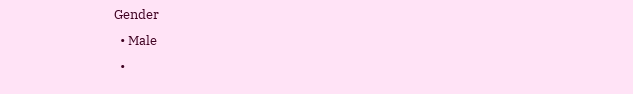Gender
  • Male
  •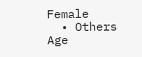Female
  • Others
Age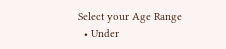Select your Age Range
  • Under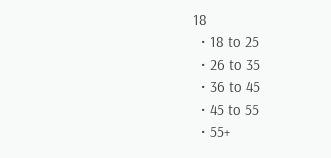18
  • 18 to 25
  • 26 to 35
  • 36 to 45
  • 45 to 55
  • 55+